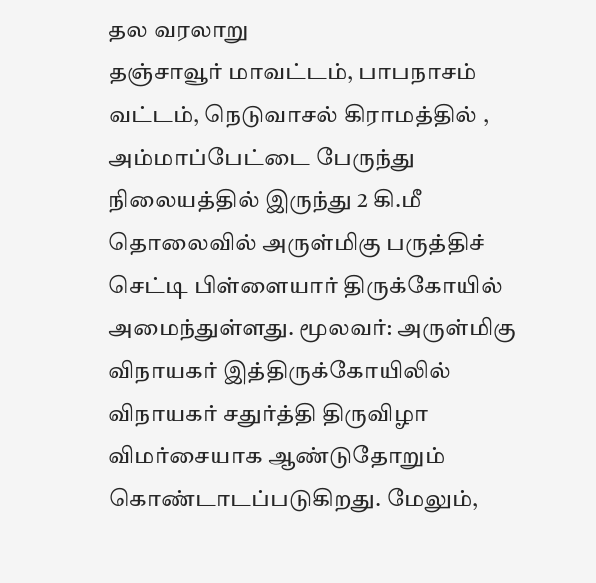தல வரலாறு
தஞ்சாவூர் மாவட்டம், பாபநாசம் வட்டம், நெடுவாசல் கிராமத்தில் , அம்மாப்பேட்டை பேருந்து நிலையத்தில் இருந்து 2 கி.மீ தொலைவில் அருள்மிகு பருத்திச் செட்டி பிள்ளையார் திருக்கோயில் அமைந்துள்ளது. மூலவர்: அருள்மிகு விநாயகர் இத்திருக்கோயிலில் விநாயகர் சதுர்த்தி திருவிழா விமர்சையாக ஆண்டுதோறும் கொண்டாடப்படுகிறது. மேலும்,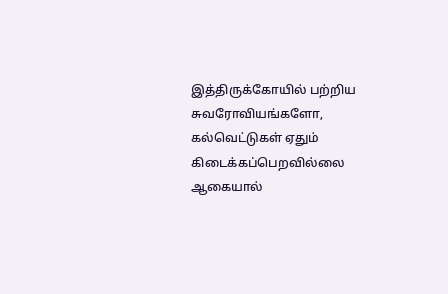இத்திருக்கோயில் பற்றிய சுவரோவியங்களோ, கல்வெட்டுகள் ஏதும் கிடைக்கப்பெறவில்லை ஆகையால்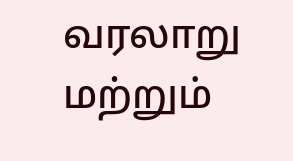வரலாறு மற்றும்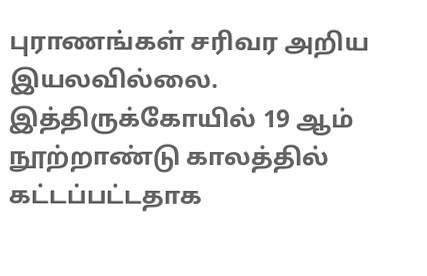புராணங்கள் சரிவர அறிய இயலவில்லை. இத்திருக்கோயில் 19 ஆம் நூற்றாண்டு காலத்தில் கட்டப்பட்டதாக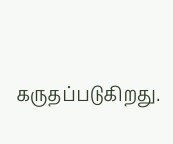கருதப்படுகிறது.